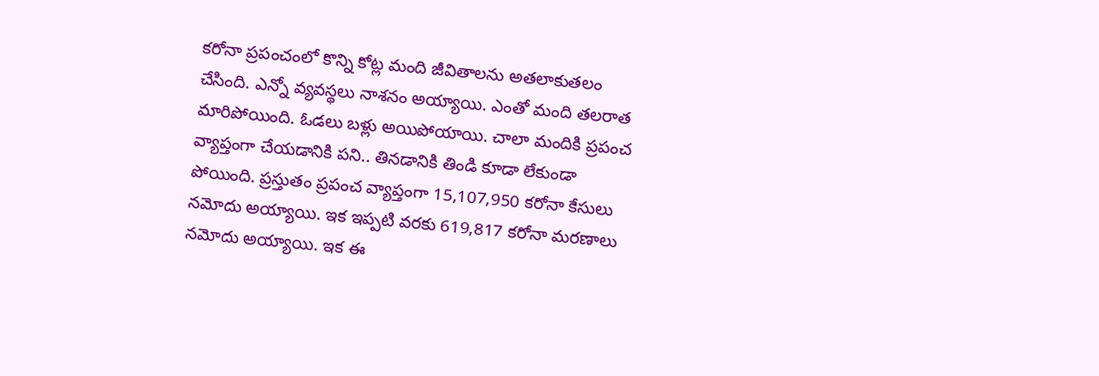క‌రోనా ప్ర‌పంచంలో కొన్ని కోట్ల మంది జీవితాల‌ను అతలాకుత‌లం చేసింది. ఎన్నో వ్య‌వ‌స్థ‌లు నాశ‌నం అయ్యాయి. ఎంతో మంది త‌ల‌రాత మారిపోయింది. ఓడ‌లు బ‌ళ్లు అయిపోయాయి. చాలా మందికి ప్ర‌పంచ వ్యాప్తంగా చేయ‌డానికి ప‌ని.. తిన‌డానికి తిండి కూడా లేకుండా పోయింది. ప్ర‌స్తుతం ప్ర‌పంచ వ్యాప్తంగా 15,107,950 క‌రోనా కేసులు న‌మోదు అయ్యాయి. ఇక ఇప్ప‌టి వ‌ర‌కు 619,817 కరోనా మ‌ర‌ణాలు న‌మోదు అయ్యాయి. ఇక ఈ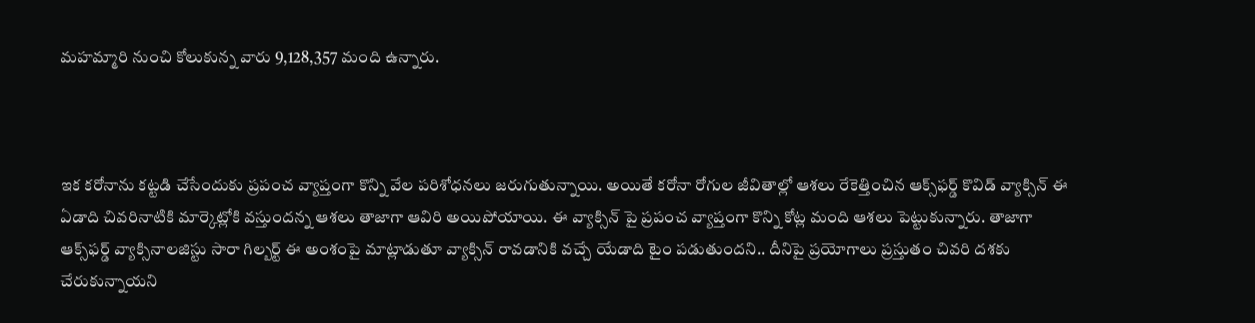మ‌హ‌మ్మారి నుంచి కోలుకున్న వారు 9,128,357 మంది ఉన్నారు.



ఇక క‌రోనాను క‌ట్ట‌డి చేసేందుకు ప్ర‌పంచ వ్యాప్తంగా కొన్ని వేల ప‌రిశోధ‌న‌లు జ‌రుగుతున్నాయి. అయితే కరోనా రోగుల జీవితాల్లో ఆశలు రేకెత్తించిన ఆక్స్‌ఫర్డ్‌ కొవిడ్‌ వ్యాక్సిన్‌ ఈ ఏడాది చివరినాటికి మార్కెట్లోకి వస్తుందన్న ఆశ‌లు తాజాగా ఆవిరి అయిపోయాయి. ఈ వ్యాక్సిన్ పై ప్ర‌పంచ వ్యాప్తంగా కొన్ని కోట్ల మంది ఆశ‌లు పెట్టుకున్నారు. తాజాగా ఆక్స్‌ఫర్డ్‌ వ్యాక్సినాలజిస్టు సారా గిల్బర్ట్ ఈ అంశంపై మాట్లాడుతూ వ్యాక్సిన్ రావ‌డానికి వ‌చ్చే యేడాది టైం ప‌డుతుంద‌ని.. దీనిపై ప్ర‌యోగాలు ప్ర‌స్తుతం చివ‌రి ద‌శ‌కు చేరుకున్నాయ‌ని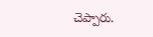చెప్పారు.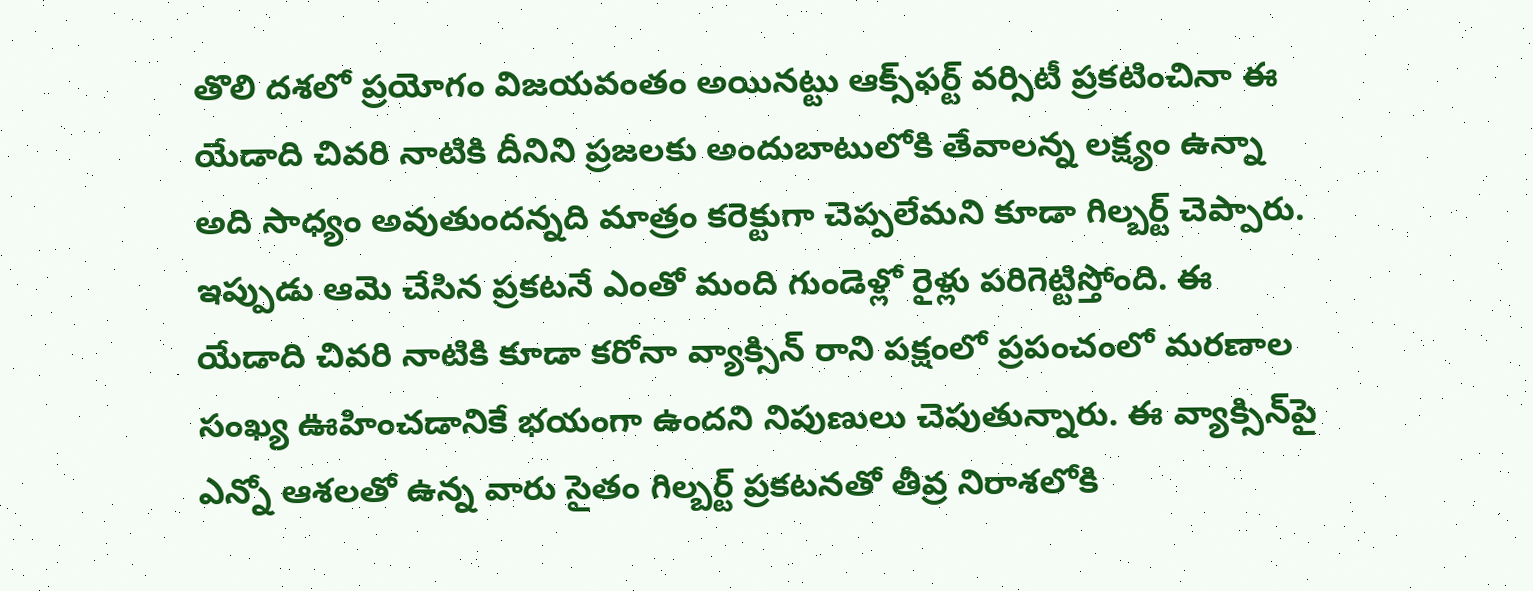తొలి ద‌శ‌లో ప్ర‌యోగం విజ‌య‌వంతం అయిన‌ట్టు ఆక్స్‌ఫ‌ర్ట్ వ‌ర్సిటీ ప్ర‌క‌టించినా ఈ యేడాది చివ‌రి నాటికి దీనిని ప్ర‌జ‌ల‌కు అందుబాటులోకి తేవాల‌న్న ల‌క్ష్యం ఉన్నా అది సాధ్యం అవుతుంద‌న్న‌ది మాత్రం క‌రెక్టుగా చెప్ప‌లేమ‌ని కూడా గిల్బ‌ర్ట్ చెప్పారు. ఇప్పుడు ఆమె చేసిన ప్ర‌క‌ట‌నే ఎంతో మంది గుండెళ్లో రైళ్లు ప‌రిగెట్టిస్తోంది. ఈ యేడాది చివ‌రి నాటికి కూడా క‌రోనా వ్యాక్సిన్ రాని ప‌క్షంలో ప్ర‌పంచంలో మ‌ర‌ణాల సంఖ్య ఊహించ‌డానికే భ‌యంగా ఉంద‌ని నిపుణులు చెపుతున్నారు. ఈ వ్యాక్సిన్‌పై ఎన్నో ఆశ‌ల‌తో ఉన్న వారు సైతం గిల్బ‌ర్ట్ ప్ర‌క‌ట‌న‌తో తీవ్ర నిరాశ‌లోకి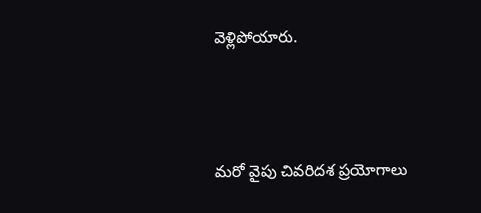వెళ్లిపోయారు.



మ‌రో వైపు చివరిదశ ప్రయోగాలు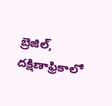బ్రెజిల్‌, దక్షిణాఫ్రికాలో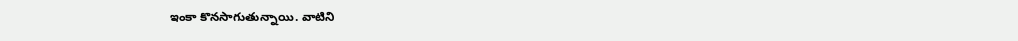ఇంకా కొనసాగుతున్నాయి. వాటిని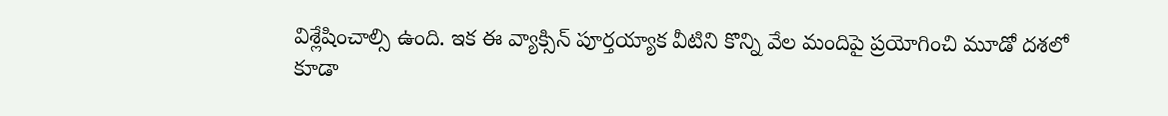విశ్లేషించాల్సి ఉంది. ఇక ఈ వ్యాక్సిన్ పూర్త‌య్యాక వీటిని కొన్ని వేల మందిపై ప్ర‌యోగించి మూడో ద‌శ‌లో కూడా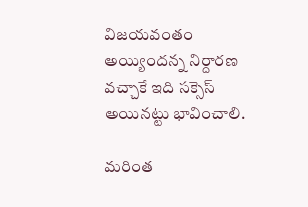విజ‌య‌వంతం అయ్యింద‌న్న నిర్దార‌ణ వచ్చాకే ఇది స‌క్సెస్ అయిన‌ట్టు భావించాలి.

మరింత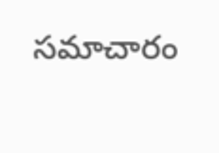సమాచారం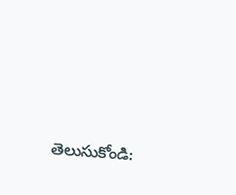తెలుసుకోండి: